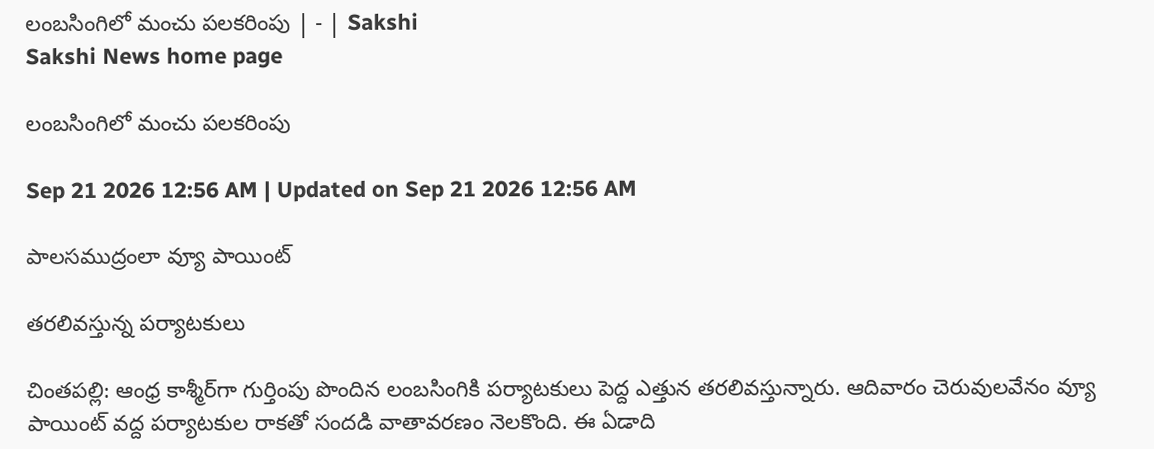లంబసింగిలో మంచు పలకరింపు | - | Sakshi
Sakshi News home page

లంబసింగిలో మంచు పలకరింపు

Sep 21 2026 12:56 AM | Updated on Sep 21 2026 12:56 AM

పాలసముద్రంలా వ్యూ పాయింట్‌

తరలివస్తున్న పర్యాటకులు

చింతపల్లి: ఆంధ్ర కాశ్మీర్‌గా గుర్తింపు పొందిన లంబసింగికి పర్యాటకులు పెద్ద ఎత్తున తరలివస్తున్నారు. ఆదివారం చెరువులవేనం వ్యూ పాయింట్‌ వద్ద పర్యాటకుల రాకతో సందడి వాతావరణం నెలకొంది. ఈ ఏడాది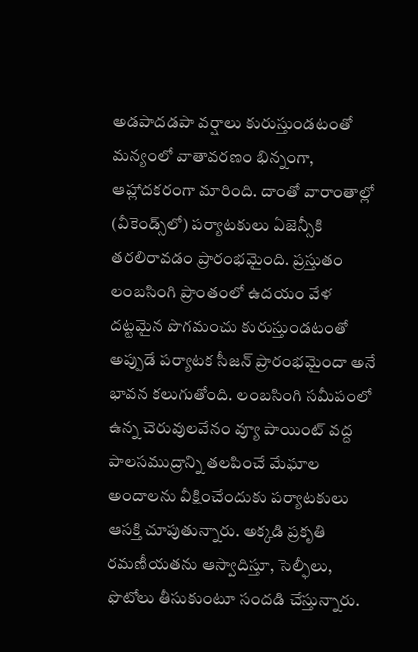అడపాదడపా వర్షాలు కురుస్తుండటంతో మన్యంలో వాతావరణం భిన్నంగా, ఆహ్లాదకరంగా మారింది. దాంతో వారాంతాల్లో (వీకెండ్స్‌లో) పర్యాటకులు ఏజెన్సీకి తరలిరావడం ప్రారంభమైంది. ప్రస్తుతం లంబసింగి ప్రాంతంలో ఉదయం వేళ దట్టమైన పొగమంచు కురుస్తుండటంతో అప్పుడే పర్యాటక సీజన్‌ ప్రారంభమైందా అనే భావన కలుగుతోంది. లంబసింగి సమీపంలో ఉన్న చెరువులవేనం వ్యూ పాయింట్‌ వద్ద పాలసముద్రాన్ని తలపించే మేఘాల అందాలను వీక్షించేందుకు పర్యాటకులు ఆసక్తి చూపుతున్నారు. అక్కడి ప్రకృతి రమణీయతను ఆస్వాదిస్తూ, సెల్ఫీలు, ఫొటోలు తీసుకుంటూ సందడి చేస్తున్నారు.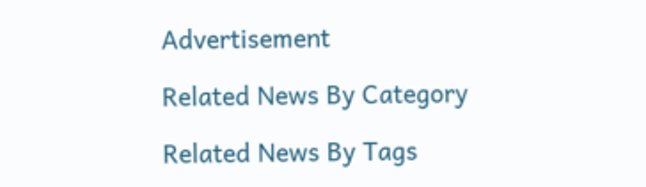Advertisement

Related News By Category

Related News By Tags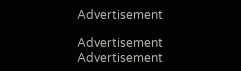Advertisement

Advertisement
Advertisement